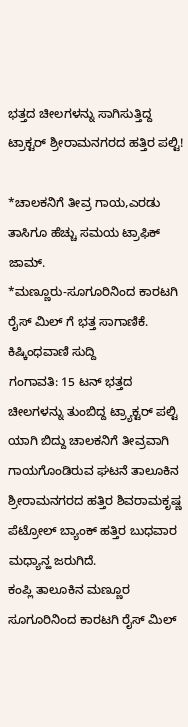ಭತ್ತದ ಚೀಲಗಳನ್ನು ಸಾಗಿಸುತ್ತಿದ್ದ ಟ್ರಾಕ್ಟರ್ ಶ್ರೀರಾಮನಗರದ ಹತ್ತಿರ ಪಲ್ಟಿ!

*ಚಾಲಕನಿಗೆ ತೀವ್ರ ಗಾಯ,ಎರಡು ತಾಸಿಗೂ ಹೆಚ್ಚು ಸಮಯ ಟ್ರಾಫಿಕ್ ಜಾಮ್.
*ಮಣ್ಣೂರು-ಸೂಗೂರಿನಿಂದ ಕಾರಟಗಿ ರೈಸ್ ಮಿಲ್ ಗೆ ಭತ್ತ ಸಾಗಾಣಿಕೆ.
ಕಿಷ್ಕಿಂಧವಾಣಿ ಸುದ್ದಿ
ಗಂಗಾವತಿ: 15 ಟನ್ ಭತ್ತದ ಚೀಲಗಳನ್ನು ತುಂಬಿದ್ದ ಟ್ರ್ಯಾಕ್ಟರ್ ಪಲ್ಟಿ ಯಾಗಿ ಬಿದ್ದು ಚಾಲಕನಿಗೆ ತೀವ್ರವಾಗಿ ಗಾಯಗೊಂಡಿರುವ ಘಟನೆ ತಾಲೂಕಿನ ಶ್ರೀರಾಮನಗರದ ಹತ್ತಿರ ಶಿವರಾಮಕೃಷ್ಣ ಪೆಟ್ರೋಲ್ ಬ್ಯಾಂಕ್ ಹತ್ತಿರ ಬುಧವಾರ ಮಧ್ಯಾನ್ಹ ಜರುಗಿದೆ.
ಕಂಪ್ಲಿ ತಾಲೂಕಿನ ಮಣ್ಣೂರ ಸೂಗೂರಿನಿಂದ ಕಾರಟಗಿ ರೈಸ್ ಮಿಲ್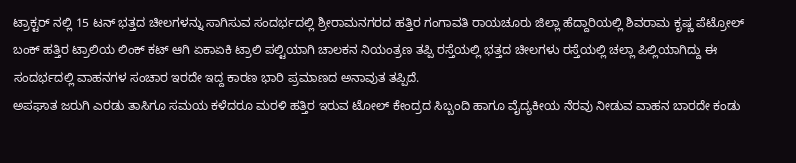ಟ್ರಾಕ್ಟರ್ ನಲ್ಲಿ 15 ಟನ್ ಭತ್ತದ ಚೀಲಗಳನ್ನು ಸಾಗಿಸುವ ಸಂದರ್ಭದಲ್ಲಿ ಶ್ರೀರಾಮನಗರದ ಹತ್ತಿರ ಗಂಗಾವತಿ ರಾಯಚೂರು ಜಿಲ್ಲಾ ಹೆದ್ದಾರಿಯಲ್ಲಿ ಶಿವರಾಮ ಕೃಷ್ಣ ಪೆಟ್ರೋಲ್ ಬಂಕ್ ಹತ್ತಿರ ಟ್ರಾಲಿಯ ಲಿಂಕ್ ಕಟ್ ಆಗಿ ಏಕಾಏಕಿ ಟ್ರಾಲಿ ಪಲ್ಟಿಯಾಗಿ ಚಾಲಕನ ನಿಯಂತ್ರಣ ತಪ್ಪಿ ರಸ್ತೆಯಲ್ಲಿ ಭತ್ತದ ಚೀಲಗಳು ರಸ್ತೆಯಲ್ಲಿ ಚಲ್ಲಾ ಪಿಲ್ಲಿಯಾಗಿದ್ದು ಈ ಸಂದರ್ಭದಲ್ಲಿ ವಾಹನಗಳ ಸಂಚಾರ ಇರದೇ ಇದ್ದ ಕಾರಣ ಭಾರಿ ಪ್ರಮಾಣದ ಅನಾವುತ ತಪ್ಪಿದೆ.
ಅಪಘಾತ ಜರುಗಿ ಎರಡು ತಾಸಿಗೂ ಸಮಯ ಕಳೆದರೂ ಮರಳಿ ಹತ್ತಿರ ಇರುವ ಟೋಲ್ ಕೇಂದ್ರದ ಸಿಬ್ಬಂದಿ ಹಾಗೂ ವೈದ್ಯಕೀಯ ನೆರವು ನೀಡುವ ವಾಹನ ಬಾರದೇ ಕಂಡು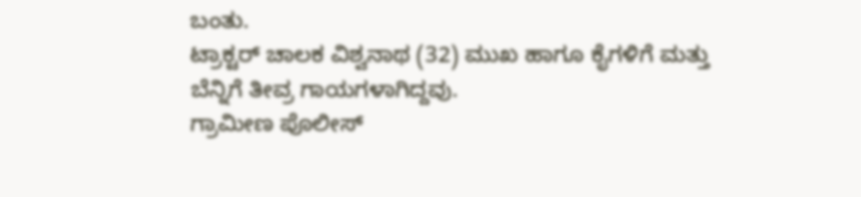ಬಂತು.
ಟ್ರಾಕ್ಟರ್ ಚಾಲಕ ವಿಶ್ವನಾಥ (32) ಮುಖ ಹಾಗೂ ಕೈಗಳಿಗೆ ಮತ್ತು ಬೆನ್ನಿಗೆ ತೀವ್ರ ಗಾಯಗಳಾಗಿದ್ದವು.
ಗ್ರಾಮೀಣ ಪೊಲೀಸ್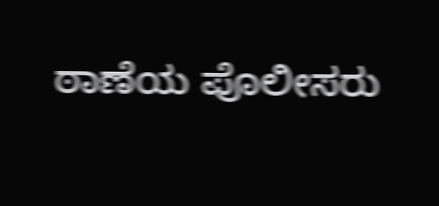ಠಾಣೆಯ ಪೊಲೀಸರು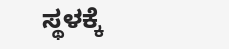ಸ್ಥಳಕ್ಕೆ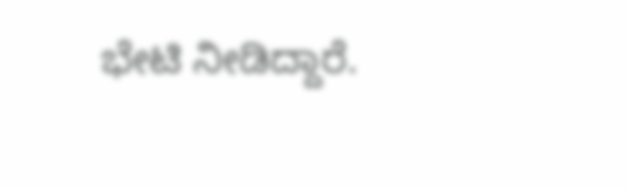ಭೇಟಿ ನೀಡಿದ್ದಾರೆ.